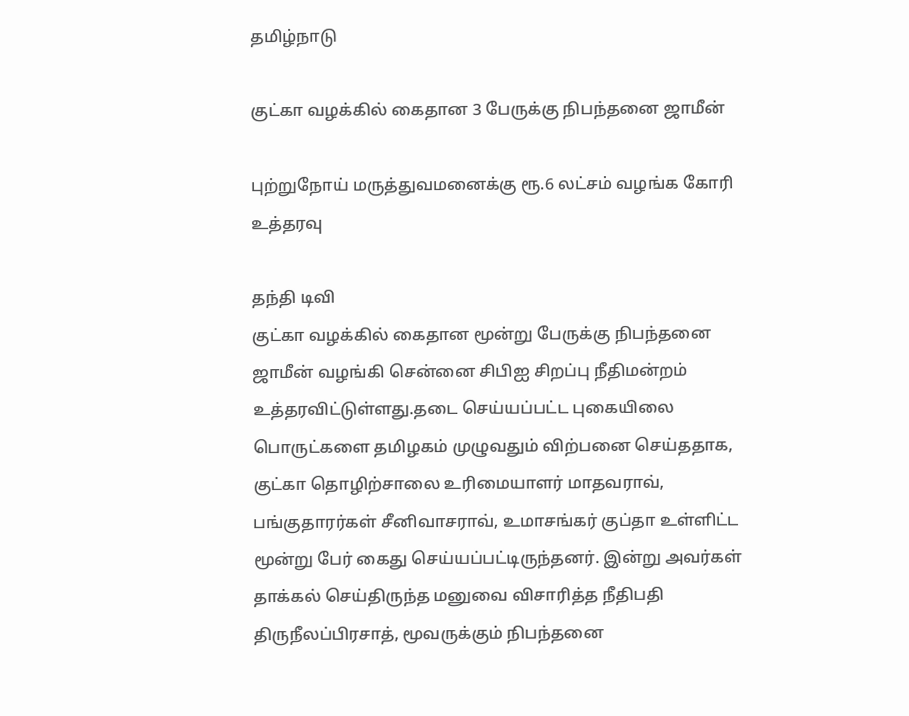தமிழ்நாடு

குட்கா வழக்கில் கைதான 3 பேருக்கு நிபந்தனை ஜாமீன்

புற்றுநோய் மருத்துவமனைக்கு ரூ.6 லட்சம் வழங்க கோரி உத்தரவு

தந்தி டிவி
குட்கா வழக்கில் கைதான மூன்று பேருக்கு நிபந்தனை ஜாமீன் வழங்கி சென்னை சிபிஐ சிறப்பு நீதிமன்றம் உத்தரவிட்டுள்ளது.தடை செய்யப்பட்ட புகையிலை பொருட்களை தமிழகம் முழுவதும் விற்பனை செய்ததாக, குட்கா தொழிற்சாலை உரிமையாளர் மாதவராவ், பங்குதாரர்கள் சீனிவாசராவ், உமாசங்கர் குப்தா உள்ளிட்ட மூன்று பேர் கைது செய்யப்பட்டிருந்தனர். இன்று அவர்கள் தாக்கல் செய்திருந்த மனுவை விசாரித்த நீதிபதி திருநீலப்பிரசாத், மூவருக்கும் நிபந்தனை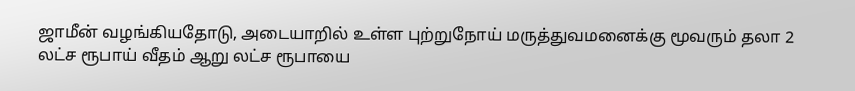ஜாமீன் வழங்கியதோடு, அடையாறில் உள்ள புற்றுநோய் மருத்துவமனைக்கு மூவரும் தலா 2 லட்ச ரூபாய் வீதம் ஆறு லட்ச ரூபாயை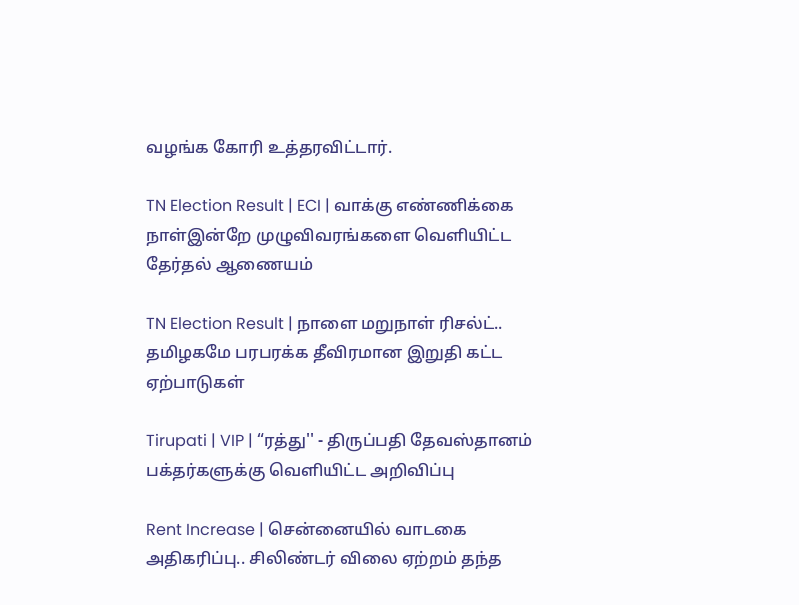வழங்க கோரி உத்தரவிட்டார்.

TN Election Result | ECI | வாக்கு எண்ணிக்கை நாள்இன்றே முழுவிவரங்களை வெளியிட்ட தேர்தல் ஆணையம்

TN Election Result | நாளை மறுநாள் ரிசல்ட்.. தமிழகமே பரபரக்க தீவிரமான இறுதி கட்ட ஏற்பாடுகள்

Tirupati | VIP | “ரத்து'' - திருப்பதி தேவஸ்தானம் பக்தர்களுக்கு வெளியிட்ட அறிவிப்பு

Rent Increase | சென்னையில் வாடகை அதிகரிப்பு.. சிலிண்டர் விலை ஏற்றம் தந்த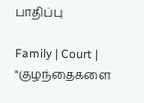பாதிப்பு

Family | Court | "குழந்தைகளை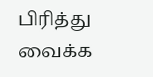பிரித்து வைக்க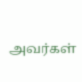அவர்கள்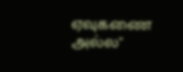ஏவுகணை அல்ல"